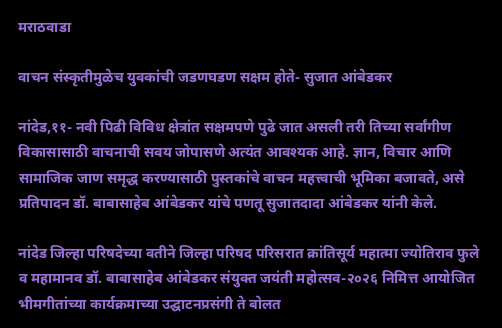मराठवाडा

वाचन संस्कृतीमुळेच युवकांची जडणघडण सक्षम होते- सुजात आंबेडकर

नांदेड,११- नवी पिढी विविध क्षेत्रांत सक्षमपणे पुढे जात असली तरी तिच्या सर्वांगीण विकासासाठी वाचनाची सवय जोपासणे अत्यंत आवश्यक आहे. ज्ञान, विचार आणि सामाजिक जाण समृद्ध करण्यासाठी पुस्तकांचे वाचन महत्त्वाची भूमिका बजावते, असे प्रतिपादन डॉ. बाबासाहेब आंबेडकर यांचे पणतू सुजातदादा आंबेडकर यांनी केले.

नांदेड जिल्हा परिषदेच्या वतीने जिल्हा परिषद परिसरात क्रांतिसूर्य महात्मा ज्योतिराव फुले व महामानव डॉ. बाबासाहेब आंबेडकर संयुक्त जयंती महोत्सव-२०२६ निमित्त आयोजित भीमगीतांच्या कार्यक्रमाच्या उद्घाटनप्रसंगी ते बोलत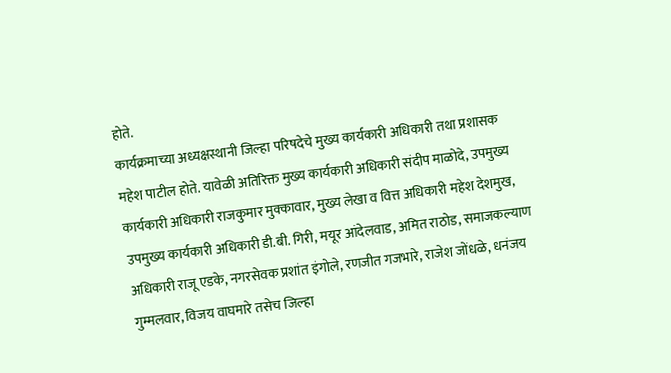होते.
कार्यक्रमाच्या अध्यक्षस्थानी जिल्हा परिषदेचे मुख्य कार्यकारी अधिकारी तथा प्रशासक महेश पाटील होते. यावेळी अतिरिक्त मुख्य कार्यकारी अधिकारी संदीप माळोदे, उपमुख्य कार्यकारी अधिकारी राजकुमार मुक्कावार, मुख्य लेखा व वित्त अधिकारी महेश देशमुख, उपमुख्य कार्यकारी अधिकारी डी.बी. गिरी, मयूर आंदेलवाड, अमित राठोड, समाजकल्याण अधिकारी राजू एडके, नगरसेवक प्रशांत इंगोले, रणजीत गजभारे, राजेश जोंधळे, धनंजय गुम्मलवार, विजय वाघमारे तसेच जिल्हा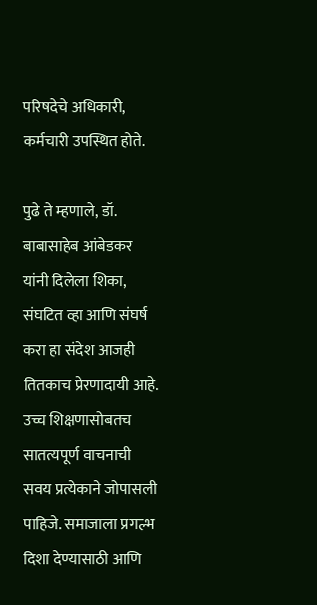परिषदेचे अधिकारी, कर्मचारी उपस्थित होते.

पुढे ते म्हणाले, डॉ. बाबासाहेब आंबेडकर यांनी दिलेला शिका, संघटित व्हा आणि संघर्ष करा हा संदेश आजही तितकाच प्रेरणादायी आहे. उच्च शिक्षणासोबतच सातत्यपूर्ण वाचनाची सवय प्रत्येकाने जोपासली पाहिजे. समाजाला प्रगल्भ दिशा देण्यासाठी आणि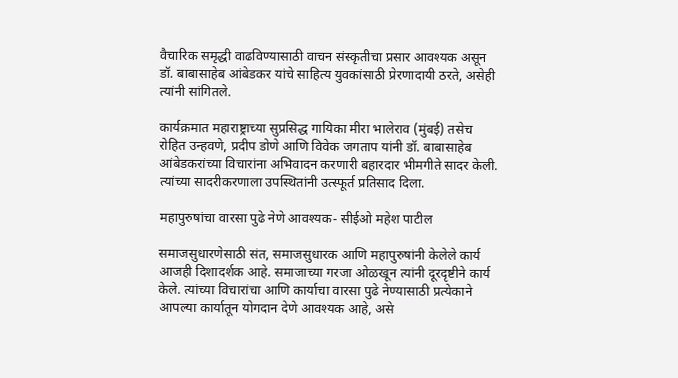वैचारिक समृद्धी वाढविण्यासाठी वाचन संस्कृतीचा प्रसार आवश्यक असून डॉ. बाबासाहेब आंबेडकर यांचे साहित्य युवकांसाठी प्रेरणादायी ठरते, असेही त्यांनी सांगितले.

कार्यक्रमात महाराष्ट्राच्या सुप्रसिद्ध गायिका मीरा भालेराव (मुंबई) तसेच रोहित उन्हवणे, प्रदीप डोणे आणि विवेक जगताप यांनी डॉ. बाबासाहेब आंबेडकरांच्या विचारांना अभिवादन करणारी बहारदार भीमगीते सादर केली. त्यांच्या सादरीकरणाला उपस्थितांनी उत्स्फूर्त प्रतिसाद दिला.

महापुरुषांचा वारसा पुढे नेणे आवश्यक- सीईओ महेश पाटील

समाजसुधारणेसाठी संत, समाजसुधारक आणि महापुरुषांनी केलेले कार्य आजही दिशादर्शक आहे. समाजाच्या गरजा ओळखून त्यांनी दूरदृष्टीने कार्य केले. त्यांच्या विचारांचा आणि कार्याचा वारसा पुढे नेण्यासाठी प्रत्येकाने आपल्या कार्यातून योगदान देणे आवश्यक आहे, असे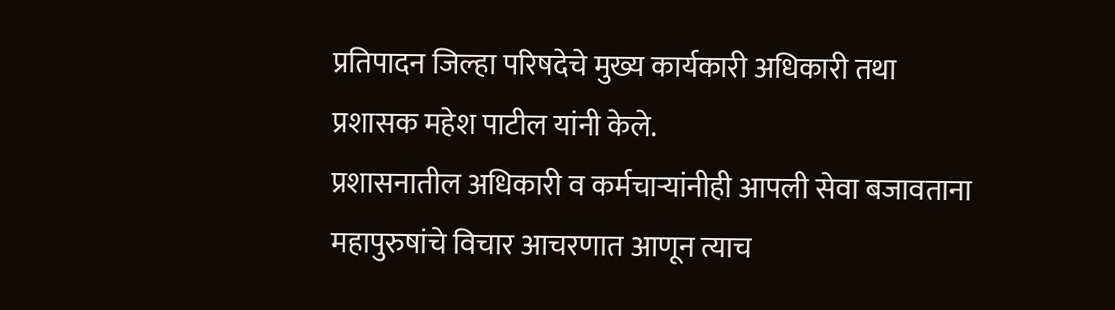प्रतिपादन जिल्हा परिषदेचे मुख्य कार्यकारी अधिकारी तथा प्रशासक महेश पाटील यांनी केले.
प्रशासनातील अधिकारी व कर्मचाऱ्यांनीही आपली सेवा बजावताना महापुरुषांचे विचार आचरणात आणून त्याच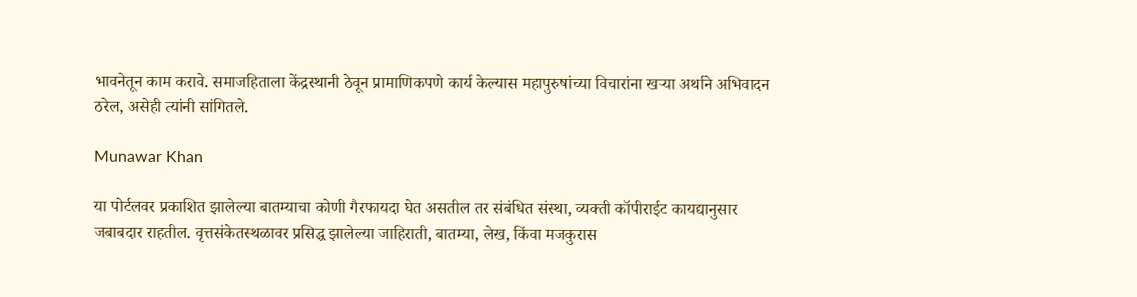भावनेतून काम करावे. समाजहिताला केंद्रस्थानी ठेवून प्रामाणिकपणे कार्य केल्यास महापुरुषांच्या विचारांना खऱ्या अर्थाने अभिवादन ठरेल, असेही त्यांनी सांगितले.

Munawar Khan

या पोर्टलवर प्रकाशित झालेल्या बातम्याचा कोणी गैरफायदा घेत असतील तर संबंधित संस्था, व्यक्ती कॉपीराईट कायद्यानुसार जबाबदार राहतील. वृत्तसंकेतस्थळावर प्रसिद्ध झालेल्या जाहिराती, बातम्या, लेख, किंवा मजकुरास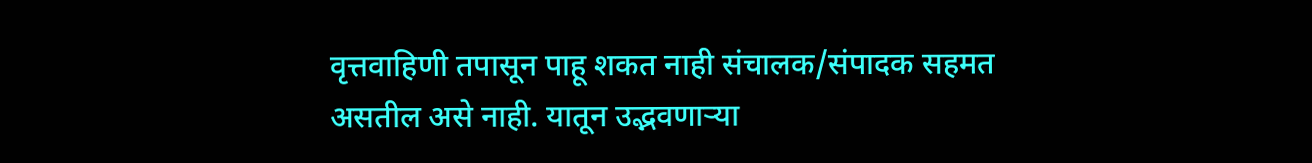वृत्तवाहिणी तपासून पाहू शकत नाही संचालक/संपादक सहमत असतील असे नाही. यातून उद्भवणाऱ्या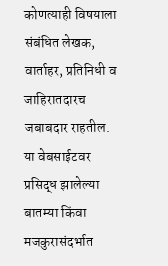कोणत्याही विषयाला संबंधित लेखक, वार्ताहर, प्रतिनिधी व जाहिरातदारच जबाबदार राहतील. या वेबसाईटवर प्रसिद्ध झालेल्या बातम्या किंवा मजकुरासंदर्भात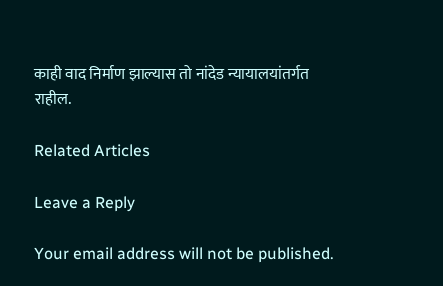काही वाद निर्माण झाल्यास तो नांदेड न्यायालयांतर्गत राहील.

Related Articles

Leave a Reply

Your email address will not be published.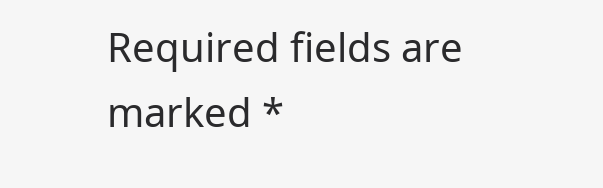Required fields are marked *